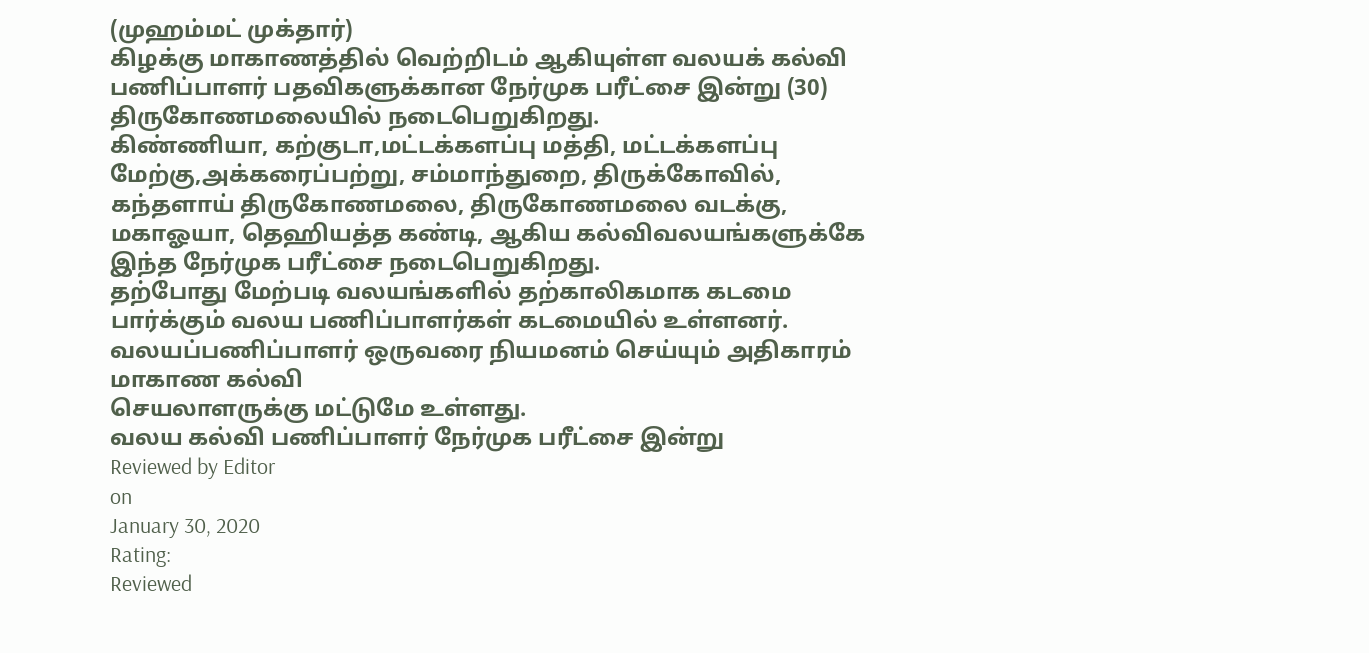(முஹம்மட் முக்தார்)
கிழக்கு மாகாணத்தில் வெற்றிடம் ஆகியுள்ள வலயக் கல்வி பணிப்பாளர் பதவிகளுக்கான நேர்முக பரீட்சை இன்று (30) திருகோணமலையில் நடைபெறுகிறது.
கிண்ணியா, கற்குடா,மட்டக்களப்பு மத்தி, மட்டக்களப்பு மேற்கு,அக்கரைப்பற்று, சம்மாந்துறை, திருக்கோவில், கந்தளாய் திருகோணமலை, திருகோணமலை வடக்கு, மகாஓயா, தெஹியத்த கண்டி, ஆகிய கல்விவலயங்களுக்கே இந்த நேர்முக பரீட்சை நடைபெறுகிறது.
தற்போது மேற்படி வலயங்களில் தற்காலிகமாக கடமை பார்க்கும் வலய பணிப்பாளர்கள் கடமையில் உள்ளனர்.
வலயப்பணிப்பாளர் ஒருவரை நியமனம் செய்யும் அதிகாரம் மாகாண கல்வி
செயலாளருக்கு மட்டுமே உள்ளது.
வலய கல்வி பணிப்பாளர் நேர்முக பரீட்சை இன்று
Reviewed by Editor
on
January 30, 2020
Rating:
Reviewed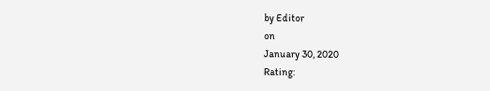by Editor
on
January 30, 2020
Rating: